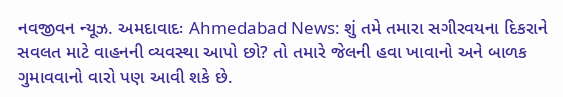નવજીવન ન્યૂઝ. અમદાવાદઃ Ahmedabad News: શું તમે તમારા સગીરવયના દિકરાને સવલત માટે વાહનની વ્યવસ્થા આપો છો? તો તમારે જેલની હવા ખાવાનો અને બાળક ગુમાવવાનો વારો પણ આવી શકે છે.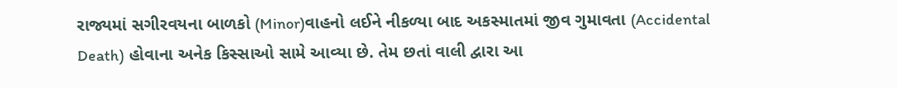રાજ્યમાં સગીરવયના બાળકો (Minor)વાહનો લઈને નીકળ્યા બાદ અકસ્માતમાં જીવ ગુમાવતા (Accidental Death) હોવાના અનેક કિસ્સાઓ સામે આવ્યા છે. તેમ છતાં વાલી દ્વારા આ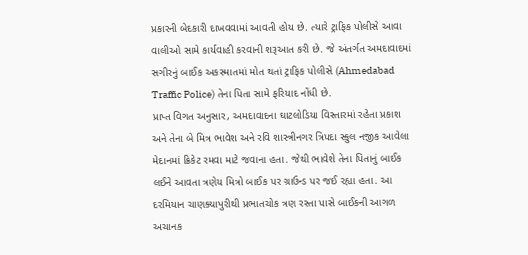પ્રકારની બેદકારી દાખવવામાં આવતી હોય છે. ત્યારે ટ્રાફિક પોલીસે આવા વાલીઓ સામે કાર્યવાહી કરવાની શરૂઆત કરી છે. જે અંતર્ગત અમદાવાદમાં સગીરનું બાઈક અકસ્માતમાં મોત થતાં ટ્રાફિક પોલીસે (Ahmedabad Traffic Police) તેના પિતા સામે ફરિયાદ નોંધી છે.
પ્રાપ્ત વિગત અનુસાર, અમદાવાદના ઘાટલોડિયા વિસ્તારમાં રહેતા પ્રકાશ અને તેના બે મિત્ર ભાવેશ અને રવિ શાસ્ત્રીનગર ત્રિપદા સ્કુલ નજીક આવેલા મેદાનમાં ક્રિકેટ રમવા માટે જવાના હતા. જેથી ભાવેશે તેના પિતાનું બાઈક લઈને આવતા ત્રણેય મિત્રો બાઈક પર ગ્રાઉન્ડ પર જઈ રહ્યા હતા. આ દરમિયાન ચાણક્યાપુરીથી પ્રભાતચોક ત્રણ રસ્તા પાસે બાઈકની આગળ અચાનક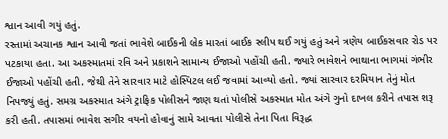શ્વાન આવી ગયું હતું.
રસ્તામાં અચાનક શ્વાન આવી જતાં ભાવેશે બાઈકની બ્રેક મારતાં બાઈક સ્લીપ થઈ ગયું હતું અને ત્રણેય બાઈકસવાર રોડ પર પટકાયા હતા. આ અકસ્માતમાં રવિ અને પ્રકાશને સામાન્ય ઈજાઓ પહોંચી હતી. જ્યારે ભાવેશને ભાથાના ભાગમાં ગંભીર ઈજાઓ પહોંચી હતી. જેથી તેને સારવાર માટે હોસ્પિટલ લઈ જવામાં આવ્યો હતો. જ્યાં સારવાર દરમિયાન તેનું મોત નિપજ્યું હતું. સમગ્ર અકસ્માત અંગે ટ્રાફિક પોલીસને જાણ થતાં પોલીસે અકસ્માત મોત અંગે ગુનો દાખલ કરીને તપાસ શરૂ કરી હતી. તપાસમાં ભાવેશ સગીર વયનો હોવાનું સામે આવતા પોલીસે તેના પિતા વિરૂદ્ધ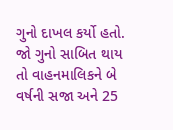ગુનો દાખલ કર્યો હતો. જો ગુનો સાબિત થાય તો વાહનમાલિકને બે વર્ષની સજા અને 25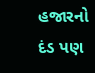હજારનો દંડ પણ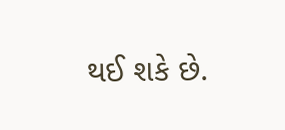થઈ શકે છે.